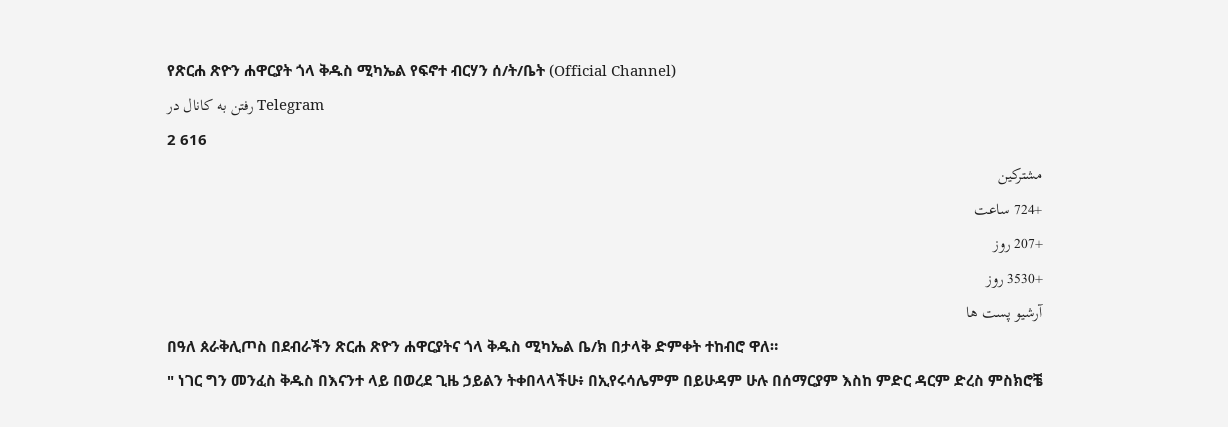የጽርሐ ጽዮን ሐዋርያት ጎላ ቅዱስ ሚካኤል የፍኖተ ብርሃን ሰ/ት/ቤት (Official Channel)
رفتن به کانال در Telegram
2 616
مشترکین
+724 ساعت
+207 روز
+3530 روز
آرشیو پست ها
በዓለ ጰራቅሊጦስ በደብራችን ጽርሐ ጽዮን ሐዋርያትና ጎላ ቅዱስ ሚካኤል ቤ/ክ በታላቅ ድምቀት ተከብሮ ዋለ።
" ነገር ግን መንፈስ ቅዱስ በእናንተ ላይ በወረደ ጊዜ ኃይልን ትቀበላላችሁ፥ በኢየሩሳሌምም በይሁዳም ሁሉ በሰማርያም እስከ ምድር ዳርም ድረስ ምስክሮቼ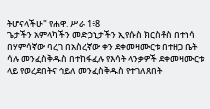ትሆናላችሁ" የሐዋ. ሥራ 1፥8
ጌታችን አምላካችን መድኃኒታችን ኢየሱስ ክርስቶስ በተነሳ በሃምሳኛው ባረገ በአስረኛው ቀን ደቀመዛሙርቱ በተዘጋ ቤት ሳሉ መንፈስቅዱስ በተከፋፈሉ የእሳት ላንቃዎች ደቀመዛሙርቱ ላይ የወረደበትና ኅይለ መንፈስቅዱስ የተገለጸበት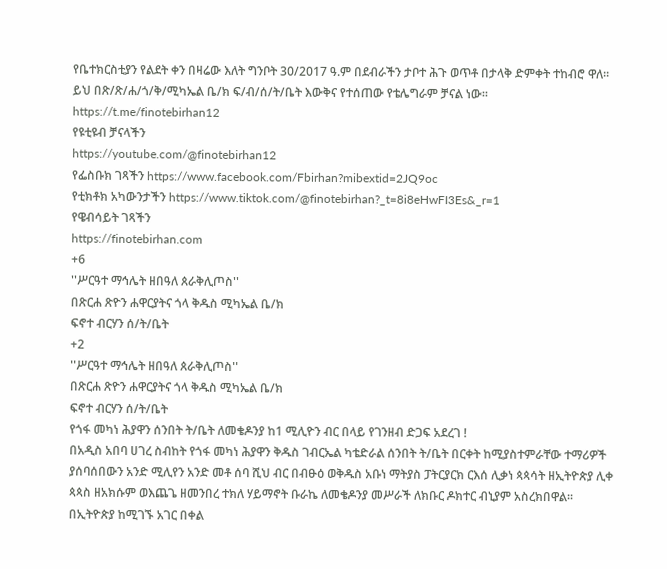የቤተክርስቲያን የልደት ቀን በዛሬው እለት ግንቦት 30/2017 ዓ.ም በደብራችን ታቦተ ሕጉ ወጥቶ በታላቅ ድምቀት ተከብሮ ዋለ።
ይህ በጽ/ጽ/ሐ/ጎ/ቅ/ሚካኤል ቤ/ክ ፍ/ብ/ሰ/ት/ቤት እውቅና የተሰጠው የቴሌግራም ቻናል ነው።
https://t.me/finotebirhan12
የዩቲዩብ ቻናላችን
https://youtube.com/@finotebirhan12
የፌስቡክ ገጻችን https://www.facebook.com/Fbirhan?mibextid=2JQ9oc
የቲክቶክ አካውንታችን https://www.tiktok.com/@finotebirhan?_t=8i8eHwFI3Es&_r=1
የዌብሳይት ገጻችን
https://finotebirhan.com
+6
''ሥርዓተ ማኅሌት ዘበዓለ ጰራቅሊጦስ''
በጽርሐ ጽዮን ሐዋርያትና ጎላ ቅዱስ ሚካኤል ቤ/ክ
ፍኖተ ብርሃን ሰ/ት/ቤት
+2
''ሥርዓተ ማኅሌት ዘበዓለ ጰራቅሊጦስ''
በጽርሐ ጽዮን ሐዋርያትና ጎላ ቅዱስ ሚካኤል ቤ/ክ
ፍኖተ ብርሃን ሰ/ት/ቤት
የጎፋ መካነ ሕያዋን ሰንበት ት/ቤት ለመቄዶንያ ከ1 ሚሊዮን ብር በላይ የገንዘብ ድጋፍ አደረገ !
በአዲስ አበባ ሀገረ ስብከት የጎፋ መካነ ሕያዋን ቅዱስ ገብርኤል ካቴድራል ሰንበት ት/ቤት በርቀት ከሚያስተምራቸው ተማሪዎች ያሰባሰበውን አንድ ሚሊየን አንድ መቶ ሰባ ሺህ ብር በብፁዕ ወቅዱስ አቡነ ማትያስ ፓትርያርክ ርእሰ ሊቃነ ጳጳሳት ዘኢትዮጵያ ሊቀ ጳጳስ ዘአክሱም ወእጨጌ ዘመንበረ ተክለ ሃይማኖት ቡራኬ ለመቄዶንያ መሥራች ለክቡር ዶክተር ብኒያም አስረክበዋል፡፡
በኢትዮጵያ ከሚገኙ አገር በቀል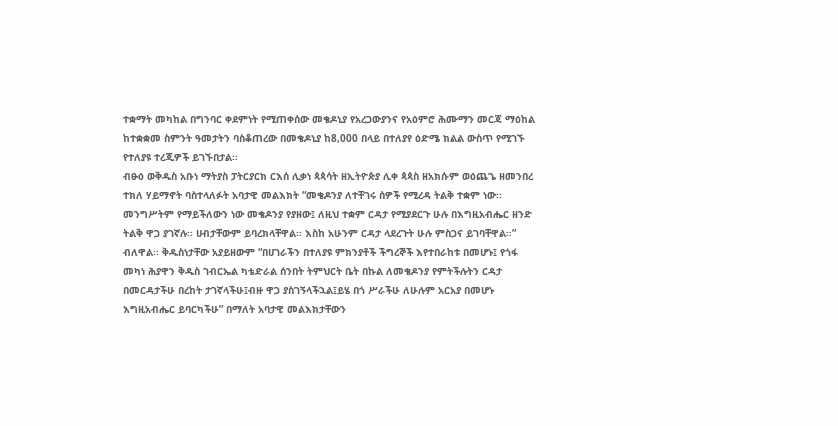ተቋማት መካከል በግንባር ቀደምነት የሚጠቀሰው መቄዶኒያ የአረጋውያንና የአዕምሮ ሕሙማን መርጃ ማዕከል ከተቋቋመ ስምንት ዓመታትን ባስቆጠረው በመቄዶኒያ ከ8,000 በላይ በተለያየ ዕድሜ ክልል ውስጥ የሚገኙ የተለያዩ ተረጂዎች ይገኙበታል፡፡
ብፁዕ ወቅዱስ አቡነ ማትያስ ፓትርያርክ ርእሰ ሊቃነ ጳጳሳት ዘኢትዮጵያ ሊቀ ጳጳስ ዘአክሱም ወዕጨጌ ዘመንበረ ተክለ ሃይማኖት ባስተላለፉት አባታዊ መልእክት “መቄዶንያ ለተቸገሩ ሰዎች የሚረዳ ትልቅ ተቋም ነው፡፡ መንግሥትም የማይችለውን ነው መቄዶንያ የያዘው፤ ለዚህ ተቋም ርዳታ የሚያደርጉ ሁሉ በእግዚአብሔር ዘንድ ትልቅ ዋጋ ያገኛሉ፡፡ ሀብታቸውም ይባረክላቸዋል፡፡ እስከ አሁንም ርዳታ ላደረጉት ሁሉ ምስጋና ይገባቸዋል፡፡” ብለዋል፡፡ ቅዱስነታቸው አያይዘውም “በሀገራችን በተለያዩ ምክንያቶች ችግረኞች እየተበራከቱ በመሆኑ፤ የጎፋ መካነ ሕያዋን ቅዱስ ገብርኤል ካቴድራል ሰንበት ትምህርት ቤት በኩል ለመቄዶንያ የምትችሉትን ርዳታ በመርዳታችሁ በረከት ታገኛላችሁ፤ብዙ ዋጋ ያስገኝላችኋል፤ይሄ በጎ ሥራችሁ ለሁሉም አርአያ በመሆኑ እግዚአብሔር ይባርካችሁ” በማለት አባታዊ መልእክታቸውን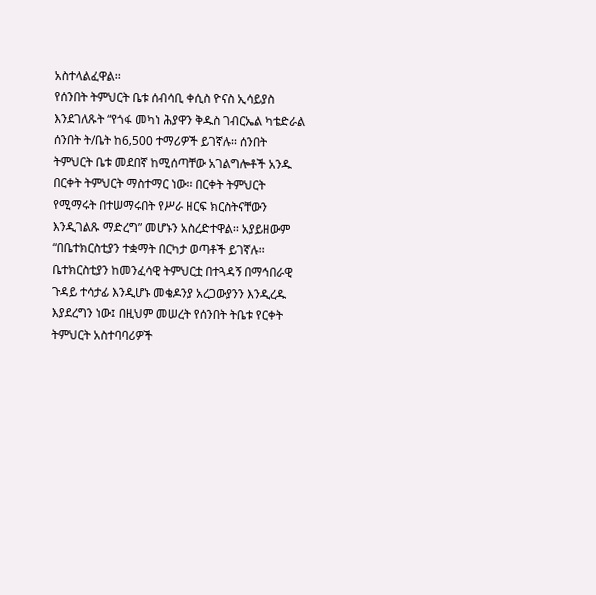አስተላልፈዋል፡፡
የሰንበት ትምህርት ቤቱ ሰብሳቢ ቀሲስ ዮናስ ኢሳይያስ እንደገለጹት “የጎፋ መካነ ሕያዋን ቅዱስ ገብርኤል ካቴድራል ሰንበት ት/ቤት ከ6‚500 ተማሪዎች ይገኛሉ፡፡ ሰንበት ትምህርት ቤቱ መደበኛ ከሚሰጣቸው አገልግሎቶች አንዱ በርቀት ትምህርት ማስተማር ነው፡፡ በርቀት ትምህርት የሚማሩት በተሠማሩበት የሥራ ዘርፍ ክርስትናቸውን እንዲገልጹ ማድረግ” መሆኑን አስረድተዋል፡፡ አያይዘውም “በቤተክርስቲያን ተቋማት በርካታ ወጣቶች ይገኛሉ፡፡ ቤተክርስቲያን ከመንፈሳዊ ትምህርቷ በተጓዳኝ በማኅበራዊ ጉዳይ ተሳታፊ እንዲሆኑ መቄዶንያ አረጋውያንን እንዲረዱ እያደረግን ነው፤ በዚህም መሠረት የሰንበት ትቤቱ የርቀት ትምህርት አስተባባሪዎች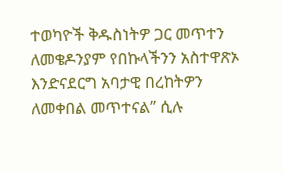ተወካዮች ቅዱስነትዎ ጋር መጥተን ለመቄዶንያም የበኩላችንን አስተዋጽኦ እንድናደርግ አባታዊ በረከትዎን ለመቀበል መጥተናል” ሲሉ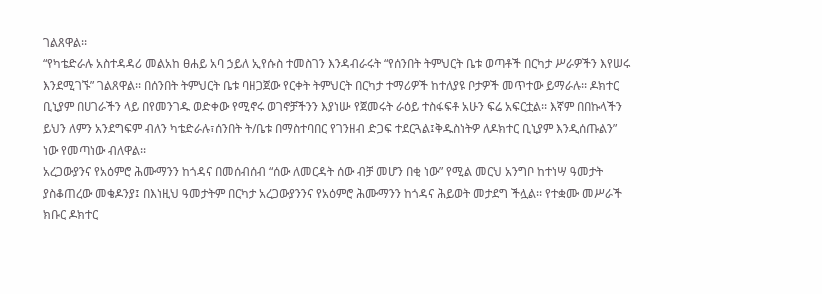ገልጸዋል፡፡
“የካቴድራሉ አስተዳዳሪ መልአከ ፀሐይ አባ ኃይለ ኢየሱስ ተመስገን እንዳብራሩት “የሰንበት ትምህርት ቤቱ ወጣቶች በርካታ ሥራዎችን እየሠሩ እንደሚገኙ” ገልጸዋል፡፡ በሰንበት ትምህርት ቤቱ ባዘጋጀው የርቀት ትምህርት በርካታ ተማሪዎች ከተለያዩ ቦታዎች መጥተው ይማራሉ፡፡ ዶክተር ቢኒያም በሀገራችን ላይ በየመንገዱ ወድቀው የሚኖሩ ወገኖቻችንን እያነሡ የጀመሩት ራዕይ ተስፋፍቶ አሁን ፍሬ አፍርቷል፡፡ እኛም በበኩላችን ይህን ለምን አንደግፍም ብለን ካቴድራሉ፣ሰንበት ት/ቤቱ በማስተባበር የገንዘብ ድጋፍ ተደርጓል፤ቅዱስነትዎ ለዶክተር ቢኒያም እንዲሰጡልን” ነው የመጣነው ብለዋል፡፡
አረጋውያንና የአዕምሮ ሕሙማንን ከጎዳና በመሰብሰብ “ሰው ለመርዳት ሰው ብቻ መሆን በቂ ነው” የሚል መርህ አንግቦ ከተነሣ ዓመታት ያስቆጠረው መቄዶንያ፤ በእነዚህ ዓመታትም በርካታ አረጋውያንንና የአዕምሮ ሕሙማንን ከጎዳና ሕይወት መታደግ ችሏል፡፡ የተቋሙ መሥራች ክቡር ዶክተር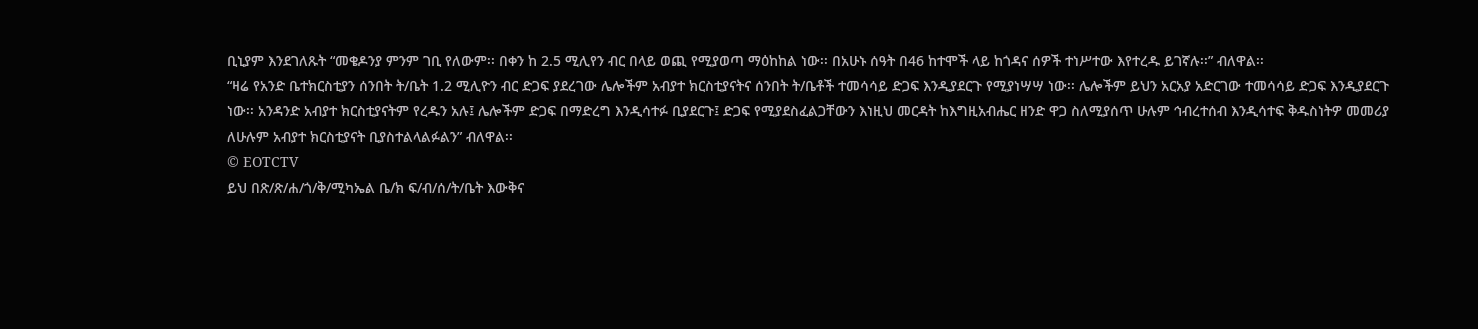ቢኒያም እንደገለጹት “መቄዶንያ ምንም ገቢ የለውም፡፡ በቀን ከ 2.5 ሚሊየን ብር በላይ ወጪ የሚያወጣ ማዕከከል ነው፡፡ በአሁኑ ሰዓት በ46 ከተሞች ላይ ከጎዳና ሰዎች ተነሥተው እየተረዱ ይገኛሉ፡፡” ብለዋል፡፡
“ዛሬ የአንድ ቤተክርስቲያን ሰንበት ት/ቤት 1.2 ሚሊዮን ብር ድጋፍ ያደረገው ሌሎችም አብያተ ክርስቲያናትና ሰንበት ት/ቤቶች ተመሳሳይ ድጋፍ እንዲያደርጉ የሚያነሣሣ ነው፡፡ ሌሎችም ይህን አርአያ አድርገው ተመሳሳይ ድጋፍ እንዲያደርጉ ነው፡፡ አንዳንድ አብያተ ክርስቲያናትም የረዱን አሉ፤ ሌሎችም ድጋፍ በማድረግ እንዲሳተፉ ቢያደርጉ፤ ድጋፍ የሚያደስፈልጋቸውን እነዚህ መርዳት ከእግዚአብሔር ዘንድ ዋጋ ስለሚያሰጥ ሁሉም ኅብረተሰብ እንዲሳተፍ ቅዱስነትዎ መመሪያ ለሁሉም አብያተ ክርስቲያናት ቢያስተልላልፉልን” ብለዋል፡፡
© EOTCTV
ይህ በጽ/ጽ/ሐ/ጎ/ቅ/ሚካኤል ቤ/ክ ፍ/ብ/ሰ/ት/ቤት እውቅና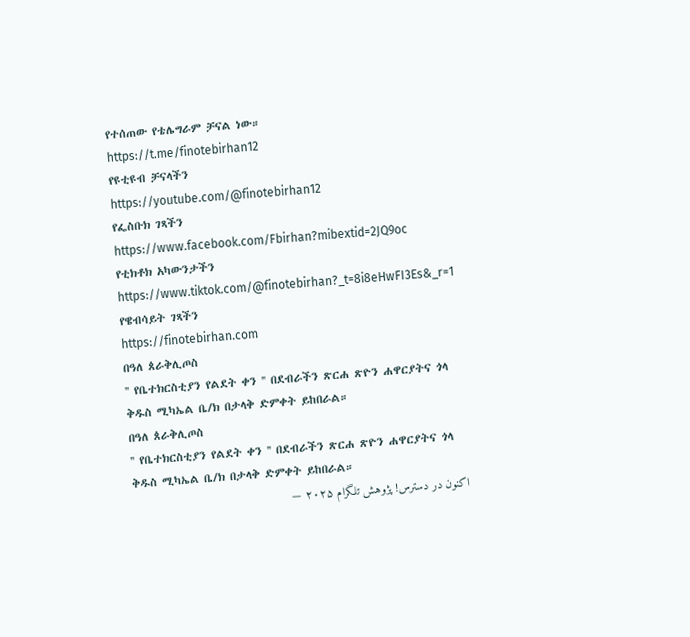የተሰጠው የቴሌግራም ቻናል ነው።
https://t.me/finotebirhan12
የዩቲዩብ ቻናላችን
https://youtube.com/@finotebirhan12
የፌስቡክ ገጻችን https://www.facebook.com/Fbirhan?mibextid=2JQ9oc
የቲክቶክ አካውንታችን https://www.tiktok.com/@finotebirhan?_t=8i8eHwFI3Es&_r=1
የዌብሳይት ገጻችን
https://finotebirhan.com
በዓለ ጰራቅሊጦስ
'' የቤተክርስቲያን የልደት ቀን '' በደብራችን ጽርሐ ጽዮን ሐዋርያትና ጎላ ቅዱስ ሚካኤል ቤ/ክ በታላቅ ድምቀት ይከበራል።
በዓለ ጰራቅሊጦስ
'' የቤተክርስቲያን የልደት ቀን '' በደብራችን ጽርሐ ጽዮን ሐዋርያትና ጎላ ቅዱስ ሚካኤል ቤ/ክ በታላቅ ድምቀት ይከበራል።
اکنون در دسترس! پژوهش تلگرام ۲۰۲۵ —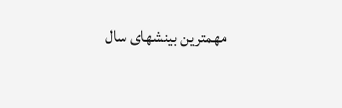مهمترین بینشهای سال